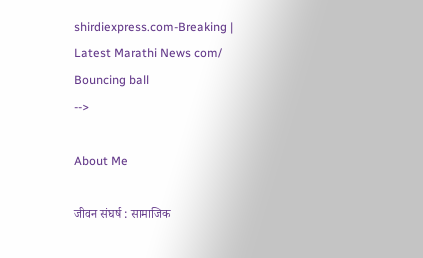shirdiexpress.com-Breaking | Latest Marathi News com/
Bouncing ball
-->

About Me

जीवन संघर्ष : सामाजिक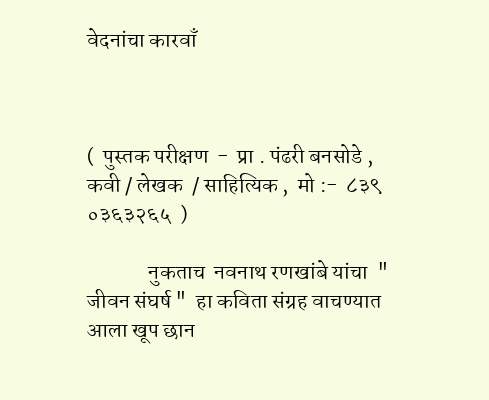वेदनांचा कारवाँ



(  पुस्तक परीक्षण  -  प्रा . पंढरी बनसोडे ,  कवी / लेखक  / साहित्यिक ,  मो :-  ८३९ ०३६३२६५  )

              नुकताच  नवनाथ रणखांबे यांचा  " जीवन संघर्ष "  हा कविता संग्रह वाचण्यात आला खूप छान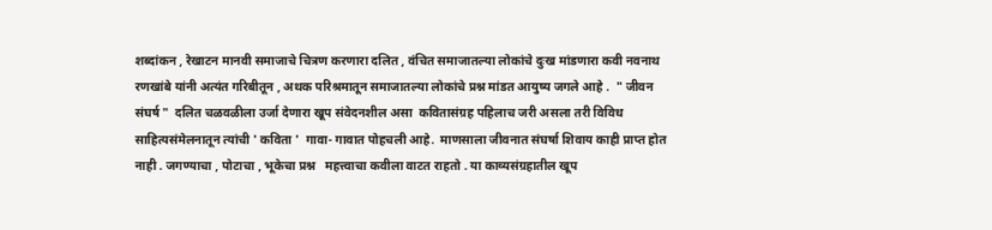शब्दांकन , रेखाटन मानवी समाजाचे चित्रण करणारा दलित , वंचित समाजातल्या लोकांचे दुःख मांडणारा कवी नवनाथ रणखांबे यांनी अत्यंत गरिबीतून , अथक परिश्रमातून समाजातल्या लोकांचे प्रश्न मांडत आयुष्य जगले आहे .  " जीवन संघर्ष "  दलित चळवळीला उर्जा देणारा खूप संवेदनशील असा  कवितासंग्रह पहिलाच जरी असला तरी विविध साहित्यसंमेलनातून त्यांची ' कविता '  गावा- गावात पोहचली आहे.  माणसाला जीवनात संघर्षा शिवाय काही प्राप्त होत नाही . जगण्याचा , पोटाचा , भूकेचा प्रश्न   महत्त्वाचा कवीला वाटत राहतो . या काव्यसंग्रहातील खूप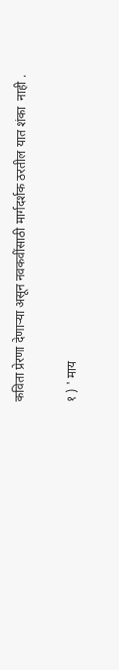कविता प्रेरणा देणाऱ्या असून नवकवींसाठी मार्गदर्शक ठरतील यात शंका  नाही .

१ ) ' माय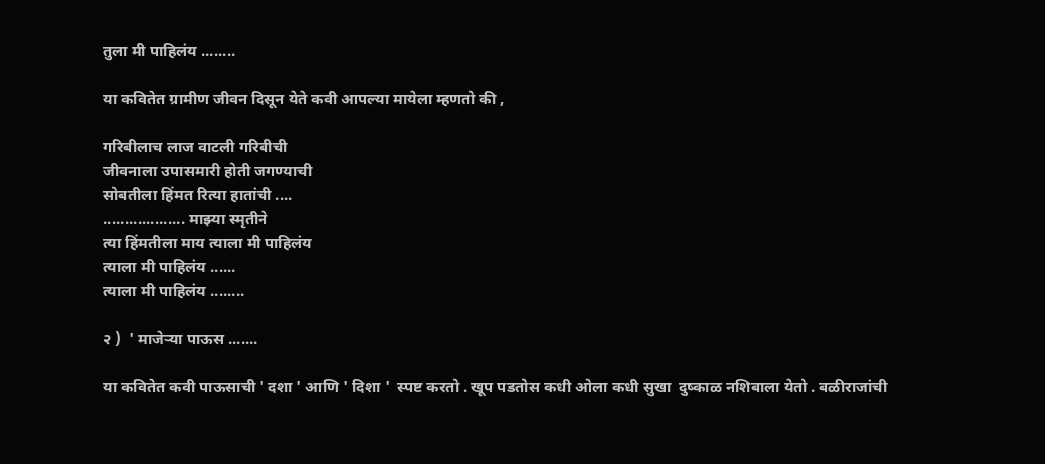तुला मी पाहिलंय ........

या कवितेत ग्रामीण जीवन दिसून येते कवी आपल्या मायेला म्हणतो की ,

गरिबीलाच लाज वाटली गरिबीची
जीवनाला उपासमारी होती जगण्याची
सोबतीला हिंमत रित्या हातांची ....
................... माझ्या स्मृतीने
त्या हिंमतीला माय त्याला मी पाहिलंय
त्याला मी पाहिलंय ......
त्याला मी पाहिलंय ........

२ )  ' माजेऱ्या पाऊस .......

या कवितेत कवी पाऊसाची ' दशा ' आणि ' दिशा '  स्पष्ट करतो . खूप पडतोस कधी ओला कधी सुखा  दुष्काळ नशिबाला येतो . बळीराजांची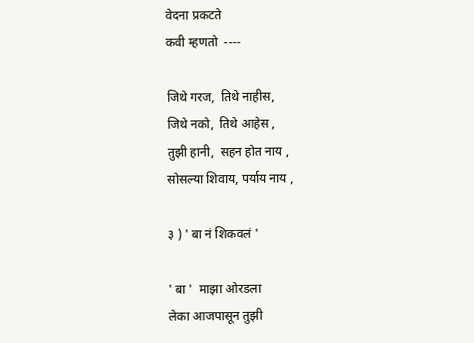वेदना प्रकटते
कवी म्हणतो  ----

जिथे गरज,  तिथे नाहीस,
जिथे नको,  तिथे आहेस ,
तुझी हानी,  सहन होत नाय ,
सोसल्या शिवाय, पर्याय नाय ,

३ ) ' बा नं शिकवलं '

' बा '  माझा ओरडला
लेका आजपासून तुझी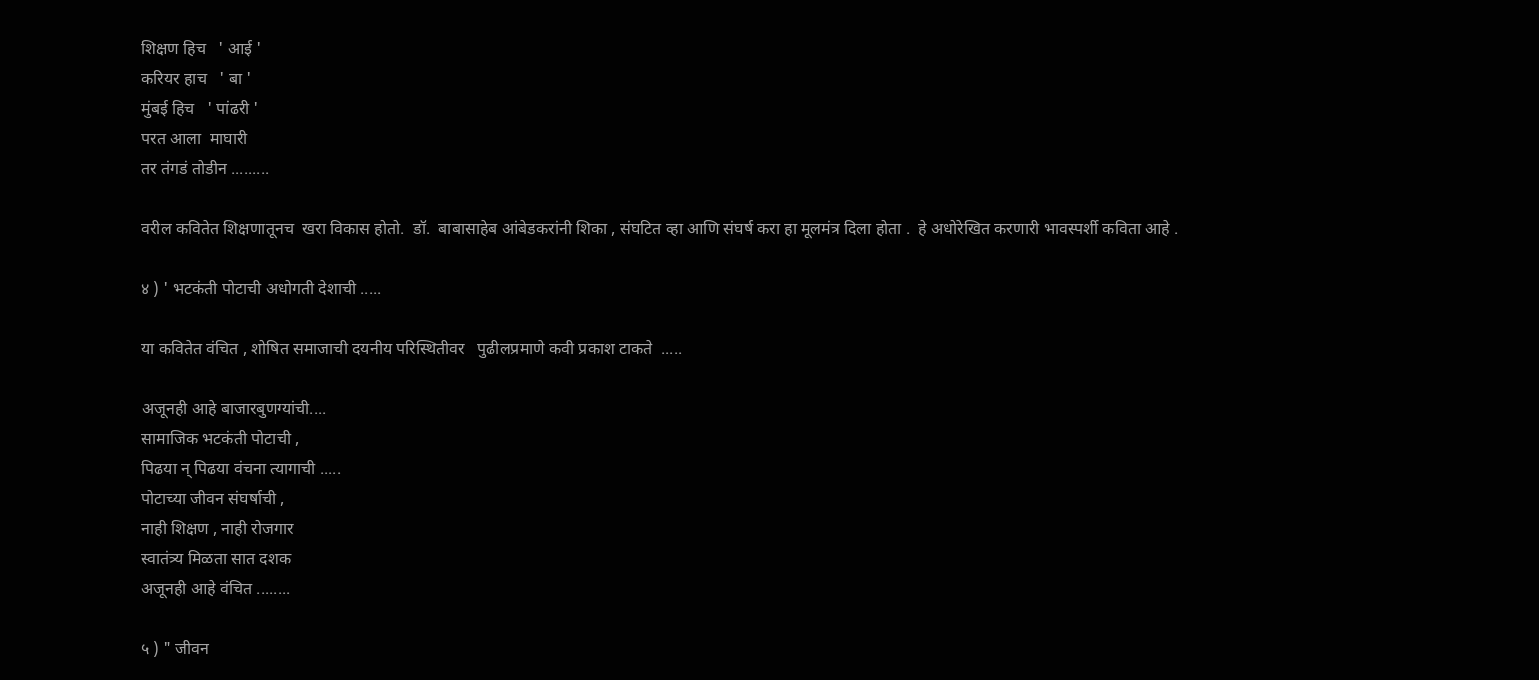शिक्षण हिच   ' आई '
करियर हाच   ' बा '
मुंबई हिच   ' पांढरी '
परत आला  माघारी
तर तंगडं तोडीन .........

वरील कवितेत शिक्षणातूनच  खरा विकास होतो.  डॉ.  बाबासाहेब आंबेडकरांनी शिका , संघटित व्हा आणि संघर्ष करा हा मूलमंत्र दिला होता .  हे अधोरेखित करणारी भावस्पर्शी कविता आहे .

४ ) ' भटकंती पोटाची अधोगती देशाची .....

या कवितेत वंचित , शोषित समाजाची दयनीय परिस्थितीवर   पुढीलप्रमाणे कवी प्रकाश टाकते  .....

अजूनही आहे बाजारबुणग्यांची....
सामाजिक भटकंती पोटाची ,
पिढया न् पिढया वंचना त्यागाची .....
पोटाच्या जीवन संघर्षाची ,
नाही शिक्षण , नाही रोजगार
स्वातंत्र्य मिळता सात दशक
अजूनही आहे वंचित ........

५ ) " जीवन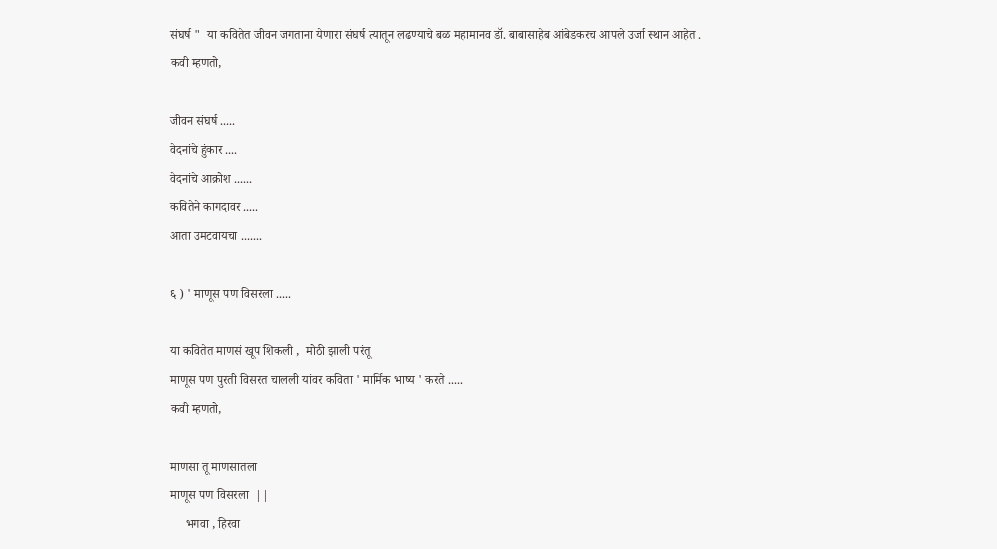संघर्ष "  या कवितेत जीवन जगताना येणारा संघर्ष त्यातून लढण्याचे बळ महामानव डॉ. बाबासाहेब आंबेडकरच आपले उर्जा स्थान आहेत .
कवी म्हणतो,

जीवन संघर्ष .....
वेदनांचे हुंकार ....
वेदनांचे आक्रोश ......
कवितेने कागदावर .....
आता उमटवायचा .......

६ ) ' माणूस पण विसरला .....

या कवितेत माणसं खूप शिकली ,  मोठी झाली परंतू
माणूस पण पुरती विसरत चालली यांवर कविता ' मार्मिक भाष्य ' करते .....
कवी म्हणतो,

माणसा तू माणसातला
माणूस पण विसरला  ||
     भगवा , हिरवा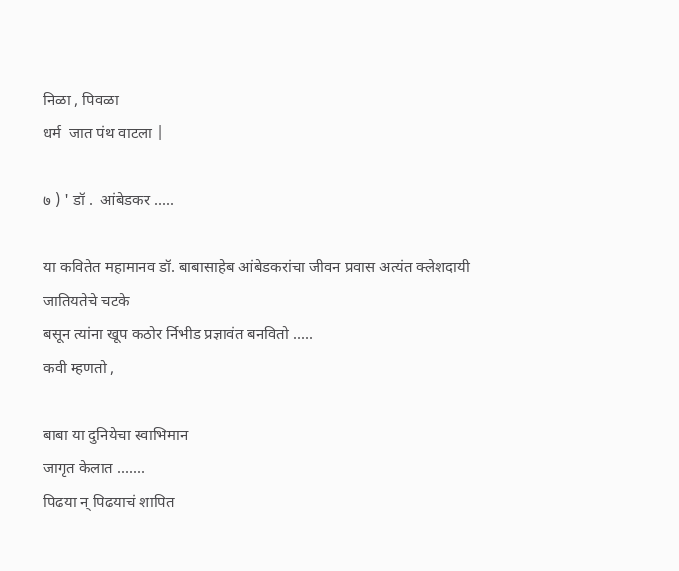निळा , पिवळा
धर्म  जात पंथ वाटला |

७ ) ' डॉ .  आंबेडकर .....

या कवितेत महामानव डॉ. बाबासाहेब आंबेडकरांचा जीवन प्रवास अत्यंत क्लेशदायी जातियतेचे चटके
बसून त्यांना खूप कठोर र्निभीड प्रज्ञावंत बनवितो .....
कवी म्हणतो ,

बाबा या दुनियेचा स्वाभिमान
जागृत केलात .......
पिढया न् पिढयाचं शापित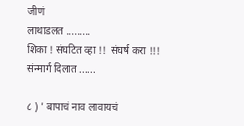जीणं
लाथाडलत .........
शिका ! संघटित व्हा !!  संघर्ष करा !!!
संन्मार्ग दिलात ......

८ ) ' बापाचं नाव लावायचं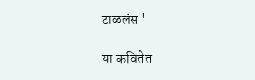टाळलंस '

या कवितेत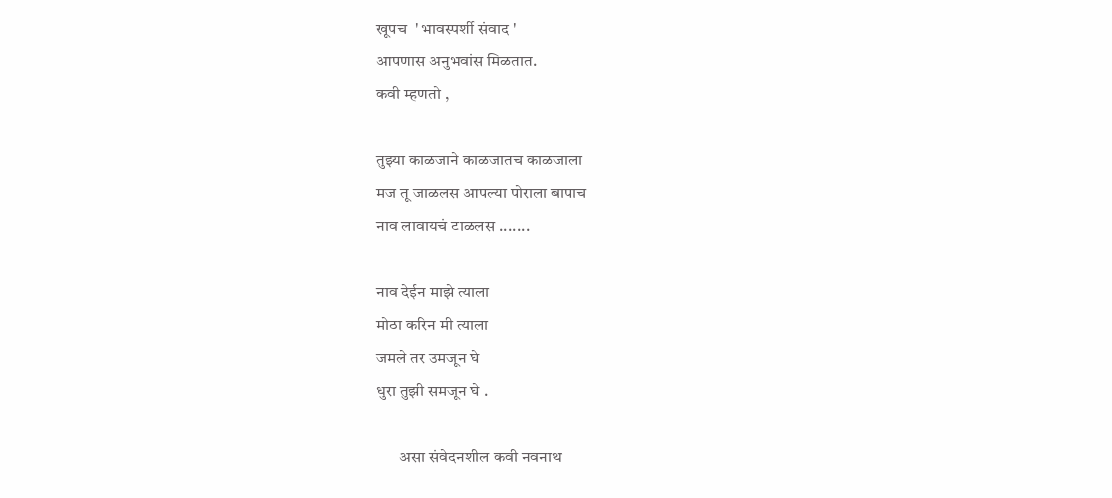खूपच  ' भावस्पर्शी संवाद '
आपणास अनुभवांस मिळतात.
कवी म्हणतो ,

तुझ्या काळजाने काळजातच काळजाला
मज तू जाळलस आपल्या पोराला बापाच
नाव लावायचं टाळलस .......

नाव देईन माझे त्याला
मोठा करिन मी त्याला
जमले तर उमजून घे
धुरा तुझी समजून घे .

       असा संवेदनशील कवी नवनाथ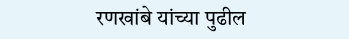रणखांबे यांच्या पुढील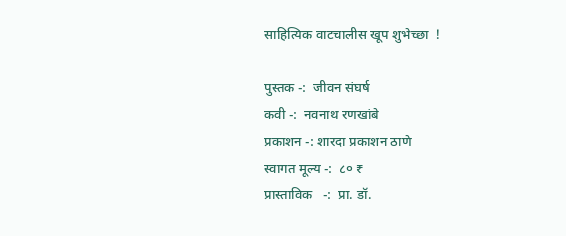साहित्यिक वाटचालीस खूप शुभेच्छा  !

पुस्तक -:  जीवन संघर्ष
कवी -:  नवनाथ रणखांबे
प्रकाशन -: शारदा प्रकाशन ठाणे
स्वागत मूल्य -:  ८० ₹
प्रास्ताविक   -:  प्रा. डॉ.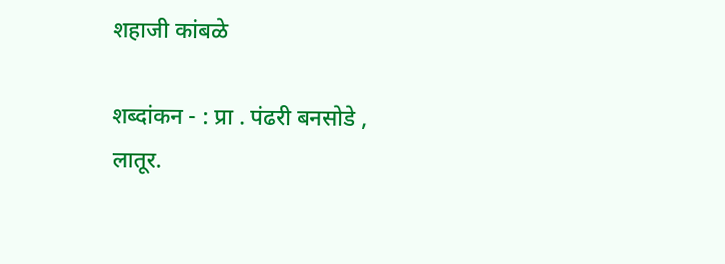शहाजी कांबळे

शब्दांकन - : प्रा . पंढरी बनसोडे ,
लातूर.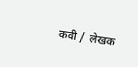कवी /  लेखक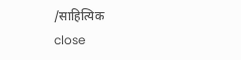/साहित्यिक
close